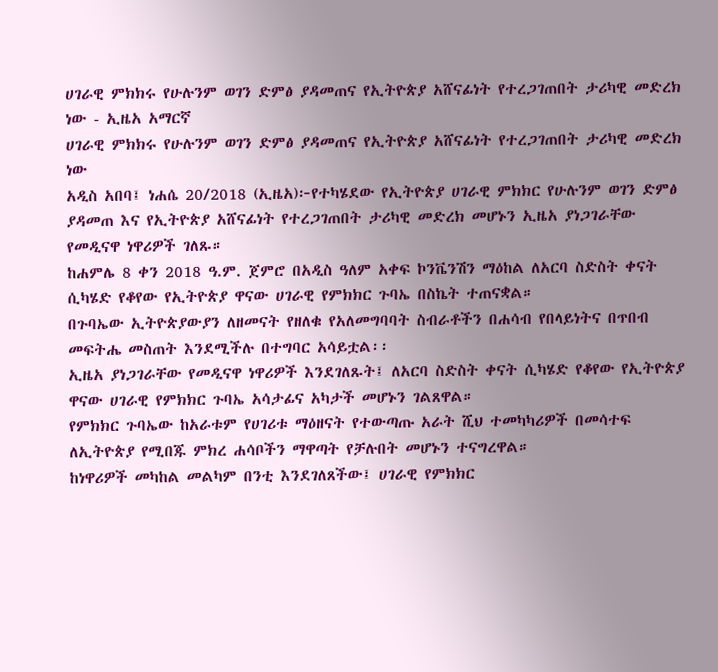ሀገራዊ ምክክሩ የሁሉንም ወገን ድምፅ ያዳመጠና የኢትዮጵያ አሸናፊነት የተረጋገጠበት ታሪካዊ መድረክ ነው - ኢዜአ አማርኛ
ሀገራዊ ምክክሩ የሁሉንም ወገን ድምፅ ያዳመጠና የኢትዮጵያ አሸናፊነት የተረጋገጠበት ታሪካዊ መድረክ ነው
አዲስ አበባ፤ ነሐሴ 20/2018 (ኢዜአ)፦የተካሄደው የኢትዮጵያ ሀገራዊ ምክክር የሁሉንም ወገን ድምፅ ያዳመጠ እና የኢትዮጵያ አሸናፊነት የተረጋገጠበት ታሪካዊ መድረክ መሆኑን ኢዜአ ያነጋገራቸው የመዲናዋ ነዋሪዎች ገለጹ።
ከሐምሌ 8 ቀን 2018 ዓ.ም. ጀምሮ በአዲስ ዓለም አቀፍ ኮንቬንሽን ማዕከል ለአርባ ስድስት ቀናት ሲካሄድ የቆየው የኢትዮጵያ ዋናው ሀገራዊ የምክክር ጉባኤ በስኬት ተጠናቋል።
በጉባኤው ኢትዮጵያውያን ለዘመናት የዘለቁ የአለመግባባት ስብራቶችን በሐሳብ የበላይነትና በጥበብ መፍትሔ መስጠት እንደሚችሉ በተግባር አሳይቷል፡፡
ኢዜአ ያነጋገራቸው የመዲናዋ ነዋሪዎች እንደገለጹት፤ ለአርባ ስድስት ቀናት ሲካሄድ የቆየው የኢትዮጵያ ዋናው ሀገራዊ የምክክር ጉባኤ አሳታፊና አካታች መሆኑን ገልጸዋል።
የምክክር ጉባኤው ከአራቱም የሀገሪቱ ማዕዘናት የተውጣጡ አራት ሺህ ተመካካሪዎች በመሳተፍ ለኢትዮጵያ የሚበጁ ምክረ ሐሳቦችን ማዋጣት የቻሉበት መሆኑን ተናግረዋል።
ከነዋሪዎች መካከል መልካም በንቲ እንደገለጸችው፤ ሀገራዊ የምክክር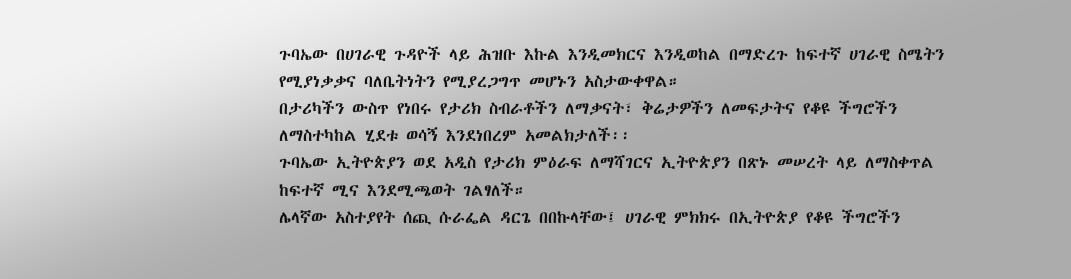ጉባኤው በሀገራዊ ጉዳዮች ላይ ሕዝቡ እኩል እንዲመክርና እንዲወከል በማድረጉ ከፍተኛ ሀገራዊ ስሜትን የሚያነቃቃና ባለቤትነትን የሚያረጋግጥ መሆኑን አስታውቀዋል።
በታሪካችን ውስጥ የነበሩ የታሪክ ስብራቶችን ለማቃናት፣ ቅሬታዎችን ለመፍታትና የቆዩ ችግሮችን ለማስተካከል ሂደቱ ወሳኝ እንደነበረም አመልክታለች፡፡
ጉባኤው ኢትዮጵያን ወደ አዲስ የታሪክ ምዕራፍ ለማሻገርና ኢትዮጵያን በጽኑ መሠረት ላይ ለማስቀጥል ከፍተኛ ሚና እንደሚጫወት ገልፃለች።
ሌላኛው አስተያየት ሰጪ ሱራፌል ዳርጌ በበኩላቸው፤ ሀገራዊ ምክክሩ በኢትዮጵያ የቆዩ ችግሮችን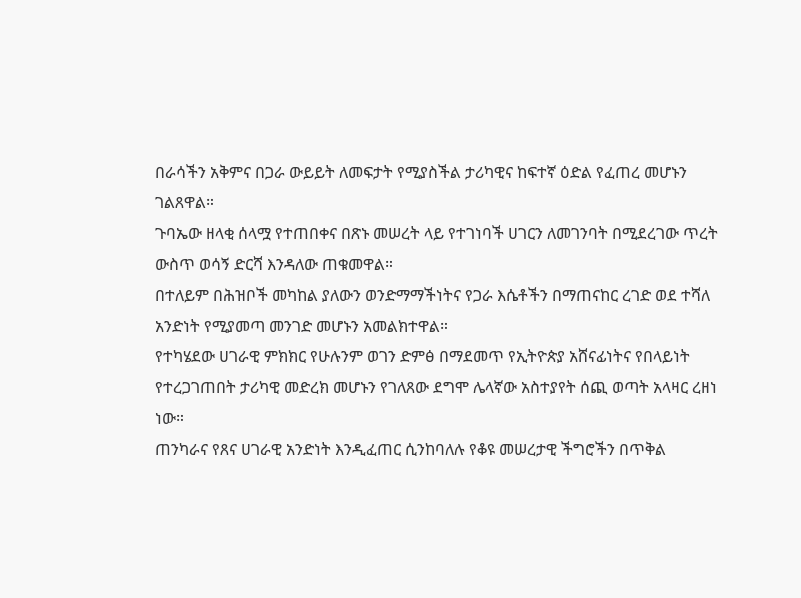በራሳችን አቅምና በጋራ ውይይት ለመፍታት የሚያስችል ታሪካዊና ከፍተኛ ዕድል የፈጠረ መሆኑን ገልጸዋል።
ጉባኤው ዘላቂ ሰላሟ የተጠበቀና በጽኑ መሠረት ላይ የተገነባች ሀገርን ለመገንባት በሚደረገው ጥረት ውስጥ ወሳኝ ድርሻ እንዳለው ጠቁመዋል።
በተለይም በሕዝቦች መካከል ያለውን ወንድማማችነትና የጋራ እሴቶችን በማጠናከር ረገድ ወደ ተሻለ አንድነት የሚያመጣ መንገድ መሆኑን አመልክተዋል።
የተካሄደው ሀገራዊ ምክክር የሁሉንም ወገን ድምፅ በማደመጥ የኢትዮጵያ አሸናፊነትና የበላይነት የተረጋገጠበት ታሪካዊ መድረክ መሆኑን የገለጸው ደግሞ ሌላኛው አስተያየት ሰጪ ወጣት አላዛር ረዘነ ነው።
ጠንካራና የጸና ሀገራዊ አንድነት እንዲፈጠር ሲንከባለሉ የቆዩ መሠረታዊ ችግሮችን በጥቅል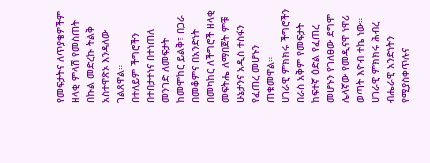የመፍታትና ለጥያቄዎችም ዘላቂ ምላሽ የመስጠት በኩል መድረኩ ትልቅ አስተዋጽኦ እንዳለው ገልጸዋል።
በተለይም ችግሮችን በተበታተነና በተነጠለ መንገድ ለመፍታት ከመሞከር ይልቅ፣ በጋራ በመቆምና በአንድነት በመካከር ለችግሮች ዘላቂ መፍትሔ ለማበጀት ምቹ ሁኔታንና አዲስ ተስፋን የፈጠረ መሆኑን ጠቁመዋል።
ሀገራዊ ምክክሩ ችግሮችን በራስ አቅም የመፍታት ከፍተኛ ዕድል የፈጠረ መሆኑን የገለፀው ደግሞ ሌላኛው የመዲናዋ ነዋሪ ወጣት እዮብ ተኬ ነው።
ሀገራዊ ምክክሩ ሕብረ ብሔራዊ አንድነትን የሚያስቀጥሉና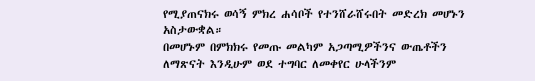የሚያጠናክሩ ወሳኝ ምክረ ሐሳቦች የተንሸራሸሩበት መድረክ መሆኑን አስታውቋል።
በመሆኑም በምክክሩ የመጡ መልካም አጋጣሚዎችንና ውጤቶችን ለማጽናት እንዲሁም ወደ ተግባር ለመቀየር ሁላችንም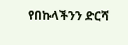የበኩላችንን ድርሻ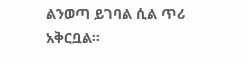ልንወጣ ይገባል ሲል ጥሪ አቅርቧል።